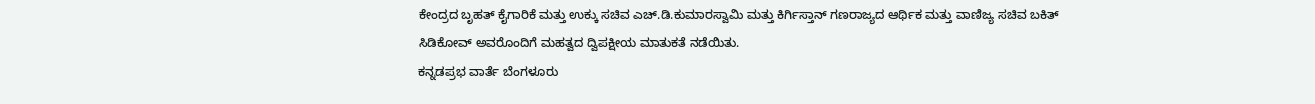ಕೇಂದ್ರದ ಬೃಹತ್ ಕೈಗಾರಿಕೆ ಮತ್ತು ಉಕ್ಕು ಸಚಿವ ಎಚ್.ಡಿ.ಕುಮಾರಸ್ವಾಮಿ ಮತ್ತು ಕಿರ್ಗಿಸ್ತಾನ್ ಗಣರಾಜ್ಯದ ಆರ್ಥಿಕ ಮತ್ತು ವಾಣಿಜ್ಯ ಸಚಿವ ಬಕಿತ್ ಸಿಡಿಕೋವ್ ಅವರೊಂದಿಗೆ ಮಹತ್ವದ ದ್ವಿಪಕ್ಷೀಯ ಮಾತುಕತೆ ನಡೆಯಿತು.
ಕನ್ನಡಪ್ರಭ ವಾರ್ತೆ ಬೆಂಗಳೂರು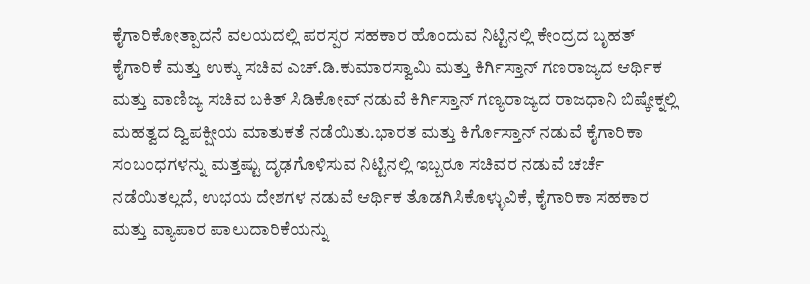ಕೈಗಾರಿಕೋತ್ಪಾದನೆ ವಲಯದಲ್ಲಿ ಪರಸ್ಪರ ಸಹಕಾರ ಹೊಂದುವ ನಿಟ್ಟಿನಲ್ಲಿ ಕೇಂದ್ರದ ಬೃಹತ್ ಕೈಗಾರಿಕೆ ಮತ್ತು ಉಕ್ಕು ಸಚಿವ ಎಚ್.ಡಿ.ಕುಮಾರಸ್ವಾಮಿ ಮತ್ತು ಕಿರ್ಗಿಸ್ತಾನ್ ಗಣರಾಜ್ಯದ ಆರ್ಥಿಕ ಮತ್ತು ವಾಣಿಜ್ಯ ಸಚಿವ ಬಕಿತ್ ಸಿಡಿಕೋವ್ ನಡುವೆ ಕಿರ್ಗಿಸ್ತಾನ್ ಗಣ್ಯರಾಜ್ಯದ ರಾಜಧಾನಿ ಬಿಷ್ಕೇಕ್ನಲ್ಲಿ ಮಹತ್ವದ ದ್ವಿಪಕ್ಷೀಯ ಮಾತುಕತೆ ನಡೆಯಿತು.ಭಾರತ ಮತ್ತು ಕಿರ್ಗೊಸ್ತಾನ್ ನಡುವೆ ಕೈಗಾರಿಕಾ ಸಂಬಂಧಗಳನ್ನು ಮತ್ತಷ್ಟು ದೃಢಗೊಳಿಸುವ ನಿಟ್ಟಿನಲ್ಲಿ ಇಬ್ಬರೂ ಸಚಿವರ ನಡುವೆ ಚರ್ಚೆ ನಡೆಯಿತಲ್ಲದೆ, ಉಭಯ ದೇಶಗಳ ನಡುವೆ ಆರ್ಥಿಕ ತೊಡಗಿಸಿಕೊಳ್ಳುವಿಕೆ, ಕೈಗಾರಿಕಾ ಸಹಕಾರ ಮತ್ತು ವ್ಯಾಪಾರ ಪಾಲುದಾರಿಕೆಯನ್ನು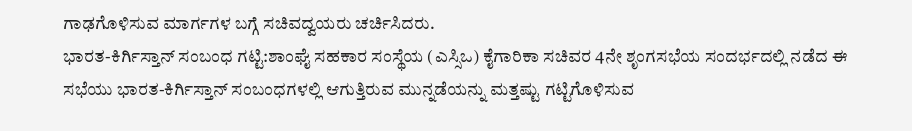ಗಾಢಗೊಳಿಸುವ ಮಾರ್ಗಗಳ ಬಗ್ಗೆ ಸಚಿವದ್ವಯರು ಚರ್ಚಿಸಿದರು.
ಭಾರತ-ಕಿರ್ಗಿಸ್ತಾನ್ ಸಂಬಂಧ ಗಟ್ಟಿ:ಶಾಂಘೈ ಸಹಕಾರ ಸಂಸ್ಥೆಯ (ಎಸ್ಸಿಒ) ಕೈಗಾರಿಕಾ ಸಚಿವರ 4ನೇ ಶೃಂಗಸಭೆಯ ಸಂದರ್ಭದಲ್ಲಿ ನಡೆದ ಈ ಸಭೆಯು ಭಾರತ-ಕಿರ್ಗಿಸ್ತಾನ್ ಸಂಬಂಧಗಳಲ್ಲಿ ಆಗುತ್ತಿರುವ ಮುನ್ನಡೆಯನ್ನು ಮತ್ತಷ್ಟು ಗಟ್ಟಿಗೊಳಿಸುವ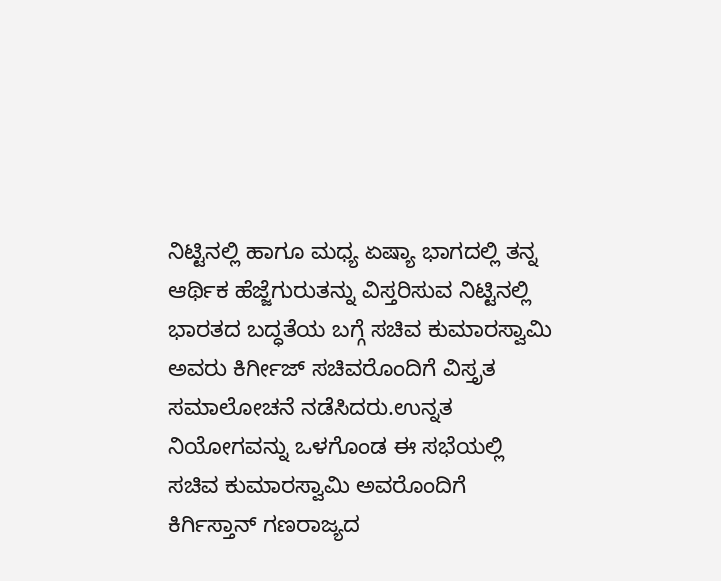ನಿಟ್ಟಿನಲ್ಲಿ ಹಾಗೂ ಮಧ್ಯ ಏಷ್ಯಾ ಭಾಗದಲ್ಲಿ ತನ್ನ ಆರ್ಥಿಕ ಹೆಜ್ಜೆಗುರುತನ್ನು ವಿಸ್ತರಿಸುವ ನಿಟ್ಟಿನಲ್ಲಿ ಭಾರತದ ಬದ್ಧತೆಯ ಬಗ್ಗೆ ಸಚಿವ ಕುಮಾರಸ್ವಾಮಿ ಅವರು ಕಿರ್ಗೀಜ್ ಸಚಿವರೊಂದಿಗೆ ವಿಸ್ತೃತ ಸಮಾಲೋಚನೆ ನಡೆಸಿದರು.ಉನ್ನತ ನಿಯೋಗವನ್ನು ಒಳಗೊಂಡ ಈ ಸಭೆಯಲ್ಲಿ ಸಚಿವ ಕುಮಾರಸ್ವಾಮಿ ಅವರೊಂದಿಗೆ ಕಿರ್ಗಿಸ್ತಾನ್ ಗಣರಾಜ್ಯದ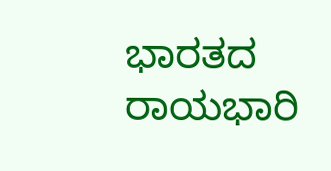ಭಾರತದ ರಾಯಭಾರಿ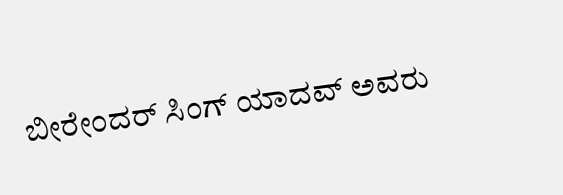ಬೀರೇಂದರ್ ಸಿಂಗ್ ಯಾದವ್ ಅವರು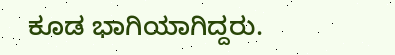ಕೂಡ ಭಾಗಿಯಾಗಿದ್ದರು.